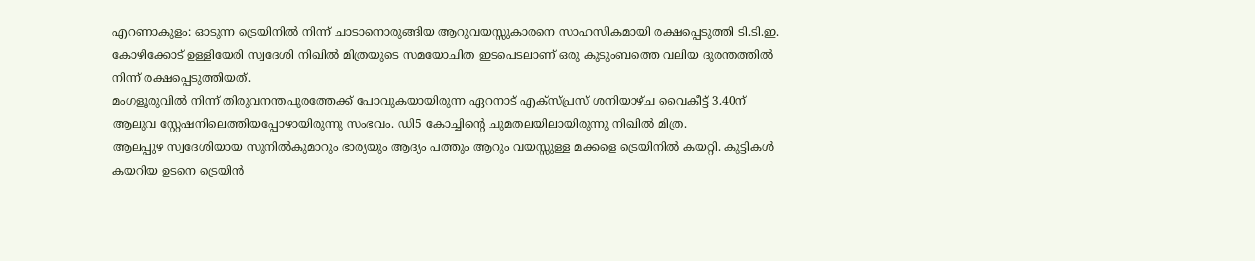എറണാകുളം: ഓടുന്ന ട്രെയിനിൽ നിന്ന് ചാടാനൊരുങ്ങിയ ആറുവയസ്സുകാരനെ സാഹസികമായി രക്ഷപ്പെടുത്തി ടി.ടി.ഇ. കോഴിക്കോട് ഉള്ളിയേരി സ്വദേശി നിഖിൽ മിത്രയുടെ സമയോചിത ഇടപെടലാണ് ഒരു കുടുംബത്തെ വലിയ ദുരന്തത്തിൽ നിന്ന് രക്ഷപ്പെടുത്തിയത്.
മംഗളൂരുവിൽ നിന്ന് തിരുവനന്തപുരത്തേക്ക് പോവുകയായിരുന്ന ഏറനാട് എക്സ്പ്രസ് ശനിയാഴ്ച വൈകീട്ട് 3.40ന് ആലുവ സ്റ്റേഷനിലെത്തിയപ്പോഴായിരുന്നു സംഭവം. ഡി5 കോച്ചിന്റെ ചുമതലയിലായിരുന്നു നിഖിൽ മിത്ര.
ആലപ്പുഴ സ്വദേശിയായ സുനിൽകുമാറും ഭാര്യയും ആദ്യം പത്തും ആറും വയസ്സുള്ള മക്കളെ ട്രെയിനിൽ കയറ്റി. കുട്ടികൾ കയറിയ ഉടനെ ട്രെയിൻ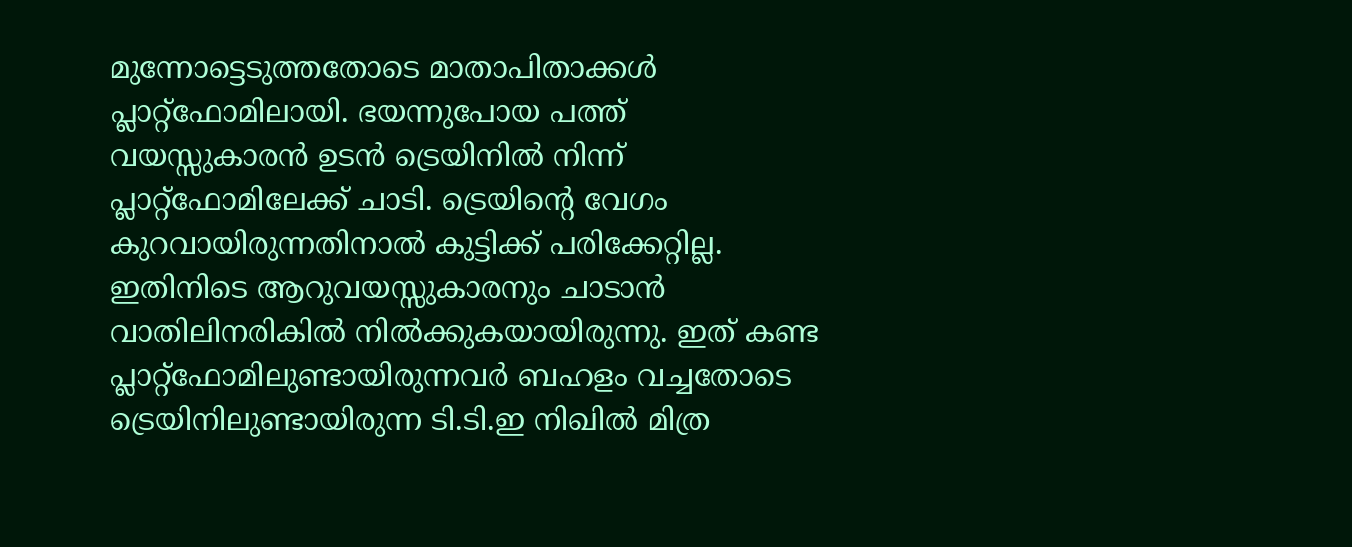മുന്നോട്ടെടുത്തതോടെ മാതാപിതാക്കൾ പ്ലാറ്റ്ഫോമിലായി. ഭയന്നുപോയ പത്ത് വയസ്സുകാരൻ ഉടൻ ട്രെയിനിൽ നിന്ന് പ്ലാറ്റ്ഫോമിലേക്ക് ചാടി. ട്രെയിന്റെ വേഗം കുറവായിരുന്നതിനാൽ കുട്ടിക്ക് പരിക്കേറ്റില്ല.
ഇതിനിടെ ആറുവയസ്സുകാരനും ചാടാൻ വാതിലിനരികിൽ നിൽക്കുകയായിരുന്നു. ഇത് കണ്ട പ്ലാറ്റ്ഫോമിലുണ്ടായിരുന്നവർ ബഹളം വച്ചതോടെ ട്രെയിനിലുണ്ടായിരുന്ന ടി.ടി.ഇ നിഖിൽ മിത്ര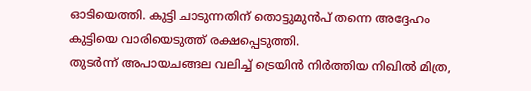ഓടിയെത്തി. കുട്ടി ചാടുന്നതിന് തൊട്ടുമുൻപ് തന്നെ അദ്ദേഹം കുട്ടിയെ വാരിയെടുത്ത് രക്ഷപ്പെടുത്തി.
തുടർന്ന് അപായചങ്ങല വലിച്ച് ട്രെയിൻ നിർത്തിയ നിഖിൽ മിത്ര,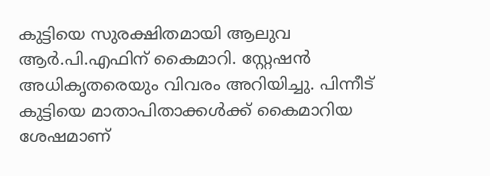കുട്ടിയെ സുരക്ഷിതമായി ആലുവ ആർ.പി.എഫിന് കൈമാറി. സ്റ്റേഷൻ അധികൃതരെയും വിവരം അറിയിച്ചു. പിന്നീട് കുട്ടിയെ മാതാപിതാക്കൾക്ക് കൈമാറിയ ശേഷമാണ്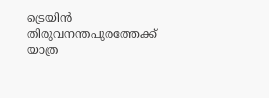ട്രെയിൻ തിരുവനന്തപുരത്തേക്ക് യാത്ര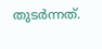തുടർന്നത്.